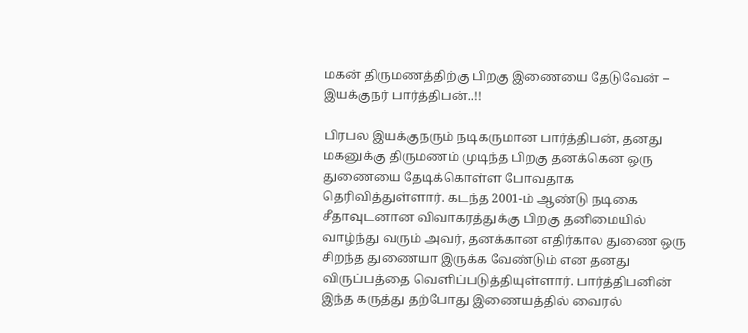மகன் திருமணத்திற்கு பிறகு இணையை தேடுவேன் – இயக்குநர் பார்த்திபன்..!!

பிரபல இயக்குநரும் நடிகருமான பார்த்திபன், தனது மகனுக்கு திருமணம் முடிந்த பிறகு தனக்கென ஒரு துணையை தேடிக்கொள்ள போவதாக தெரிவித்துள்ளார். கடந்த 2001-ம் ஆண்டு நடிகை சீதாவுடனான விவாகரத்துக்கு பிறகு தனிமையில் வாழ்ந்து வரும் அவர், தனக்கான எதிர்கால துணை ஒரு சிறந்த துணையா இருக்க வேண்டும் என தனது விருப்பத்தை வெளிப்படுத்தியுள்ளார். பார்த்திபனின் இந்த கருத்து தற்போது இணையத்தில் வைரல்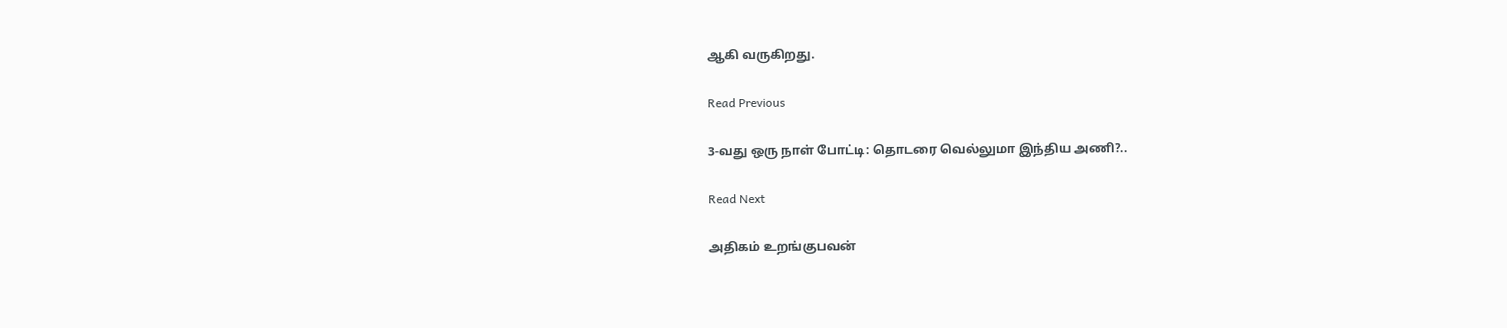ஆகி வருகிறது.

Read Previous

3-வது ஒரு நாள் போட்டி: தொடரை வெல்லுமா இந்திய அணி?..

Read Next

அதிகம் உறங்குபவன்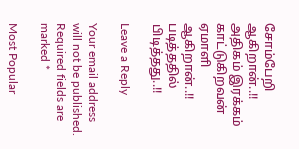சோம்பேறி ஆகிறான்..!! அதிகம் இரக்கம் காட்டுகிறவன் ஏமாளி ஆகிறான்..!! படித்ததில் பிடித்தது..!!

Leave a Reply

Your email address will not be published. Required fields are marked *

Most Popular